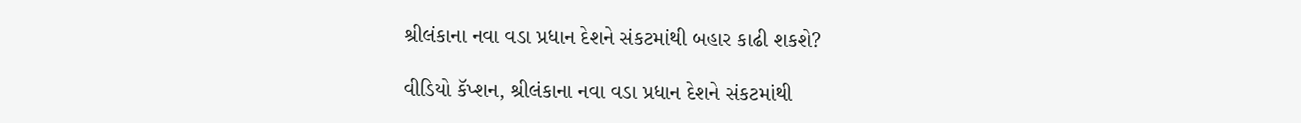શ્રીલંકાના નવા વડા પ્રધાન દેશને સંકટમાંથી બહાર કાઢી શકશે?

વીડિયો કૅપ્શન, શ્રીલંકાના નવા વડા પ્રધાન દેશને સંકટમાંથી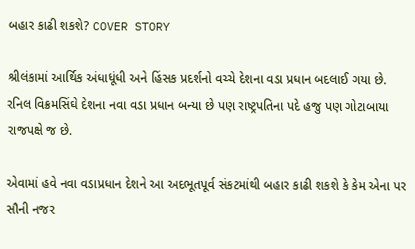બહાર કાઢી શકશે? COVER STORY

શ્રીલંકામાં આર્થિક અંધાધૂંધી અને હિંસક પ્રદર્શનો વચ્ચે દેશના વડા પ્રધાન બદલાઈ ગયા છે. રનિલ વિક્રમસિંઘે દેશના નવા વડા પ્રધાન બન્યા છે પણ રાષ્ટ્રપતિના પદે હજુ પણ ગોટાબાયા રાજપક્ષે જ છે.

એવામાં હવે નવા વડાપ્રધાન દેશને આ અદભૂતપૂર્વ સંકટમાંથી બહાર કાઢી શકશે કે કેમ એના પર સૌની નજર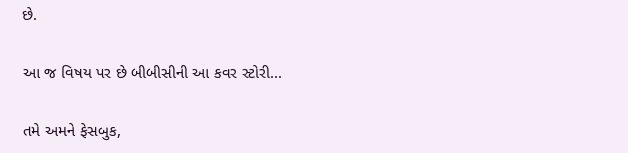છે.

આ જ વિષય પર છે બીબીસીની આ કવર સ્ટોરી...

તમે અમને ફેસબુક,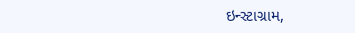ઇન્સ્ટાગ્રામ,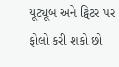યૂટ્યૂબ અને ટ્વિટર પર ફોલો કરી શકો છો